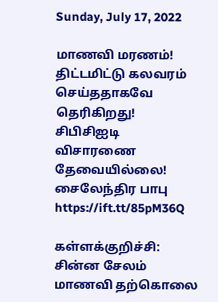Sunday, July 17, 2022

மாணவி மரணம்! திட்டமிட்டு கலவரம் செய்ததாகவே தெரிகிறது! சிபிசிஐடி விசாரணை தேவையில்லை! சைலேந்திர பாபு https://ift.tt/85pM36Q

கள்ளக்குறிச்சி: சின்ன சேலம் மாணவி தற்கொலை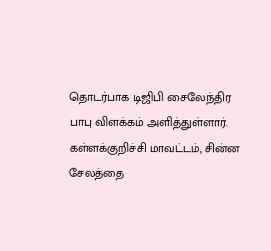தொடர்பாக டிஜிபி சைலேந்திர பாபு விளக்கம் அளித்துள்ளார். கள்ளக்குறிச்சி மாவட்டம், சின்ன சேலத்தை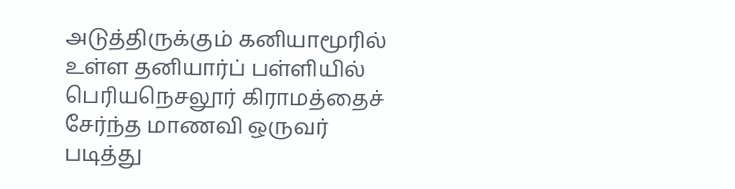அடுத்திருக்கும் கனியாமூரில் உள்ள தனியார்ப் பள்ளியில் பெரியநெசலூர் கிராமத்தைச் சேர்ந்த மாணவி ஒருவர் படித்து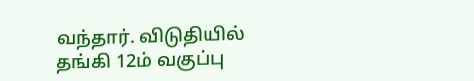வந்தார். விடுதியில் தங்கி 12ம் வகுப்பு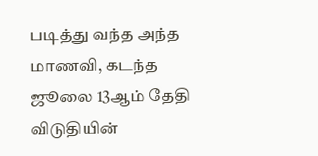படித்து வந்த அந்த மாணவி, கடந்த ஜூலை 13ஆம் தேதி விடுதியின்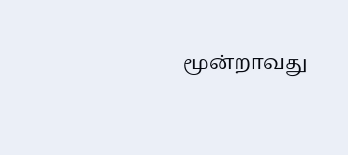மூன்றாவது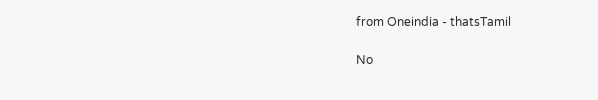from Oneindia - thatsTamil

No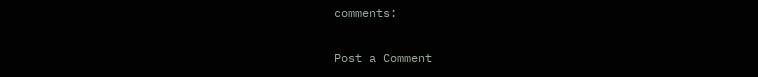comments:

Post a Comment